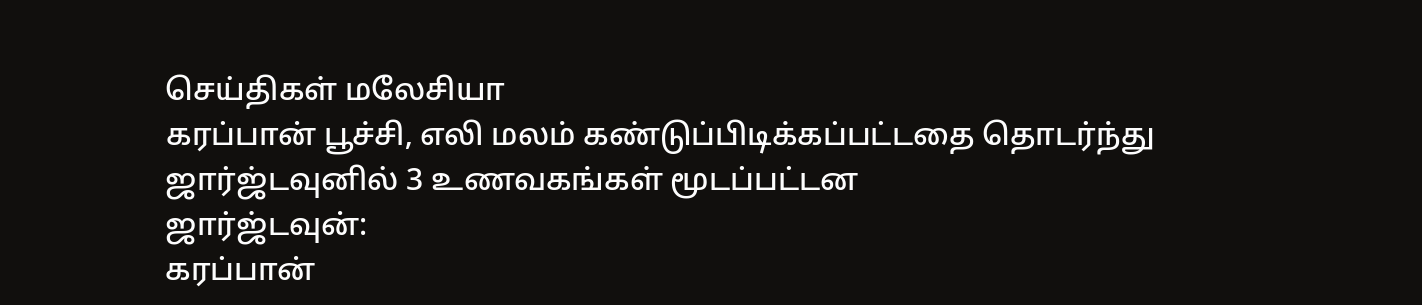செய்திகள் மலேசியா
கரப்பான் பூச்சி, எலி மலம் கண்டுப்பிடிக்கப்பட்டதை தொடர்ந்து ஜார்ஜ்டவுனில் 3 உணவகங்கள் மூடப்பட்டன
ஜார்ஜ்டவுன்:
கரப்பான்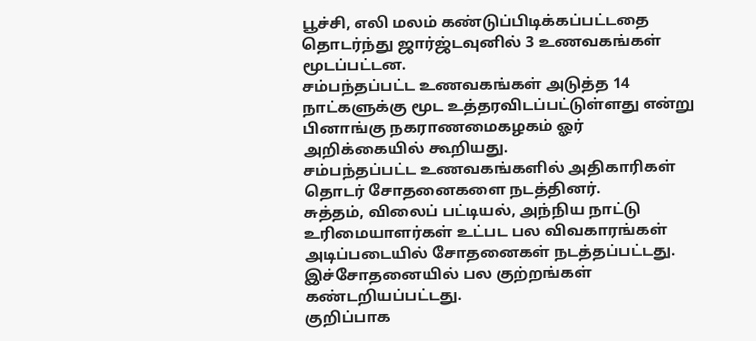பூச்சி, எலி மலம் கண்டுப்பிடிக்கப்பட்டதை தொடர்ந்து ஜார்ஜ்டவுனில் 3 உணவகங்கள் மூடப்பட்டன.
சம்பந்தப்பட்ட உணவகங்கள் அடுத்த 14 நாட்களுக்கு மூட உத்தரவிடப்பட்டுள்ளது என்று பினாங்கு நகராணமைகழகம் ஓர் அறிக்கையில் கூறியது.
சம்பந்தப்பட்ட உணவகங்களில் அதிகாரிகள் தொடர் சோதனைகளை நடத்தினர்.
சுத்தம், விலைப் பட்டியல், அந்நிய நாட்டு உரிமையாளர்கள் உட்பட பல விவகாரங்கள் அடிப்படையில் சோதனைகள் நடத்தப்பட்டது.
இச்சோதனையில் பல குற்றங்கள் கண்டறியப்பட்டது.
குறிப்பாக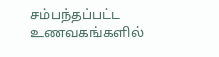சம்பந்தப்பட்ட உணவகங்களில்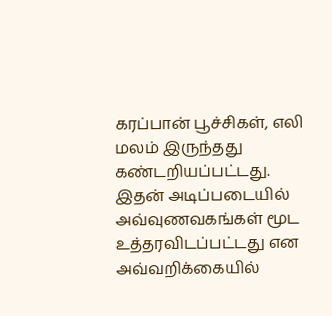கரப்பான் பூச்சிகள், எலி மலம் இருந்தது கண்டறியப்பட்டது.
இதன் அடிப்படையில் அவ்வுணவகங்கள் மூட உத்தரவிடப்பட்டது என அவ்வறிக்கையில்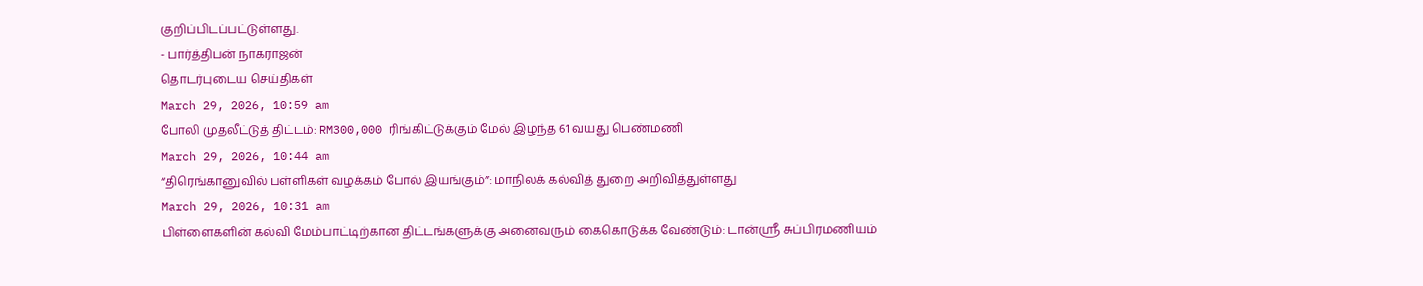குறிப்பிடப்பட்டுள்ளது.
- பார்த்திபன் நாகராஜன்
தொடர்புடைய செய்திகள்
March 29, 2026, 10:59 am
போலி முதலீட்டுத் திட்டம்: RM300,000 ரிங்கிட்டுக்கும் மேல் இழந்த 61 வயது பெண்மணி
March 29, 2026, 10:44 am
“திரெங்கானுவில் பள்ளிகள் வழக்கம் போல் இயங்கும்”: மாநிலக் கல்வித் துறை அறிவித்துள்ளது
March 29, 2026, 10:31 am
பிள்ளைகளின் கல்வி மேம்பாட்டிற்கான திட்டங்களுக்கு அனைவரும் கைகொடுக்க வேண்டும்: டான்ஸ்ரீ சுப்பிரமணியம்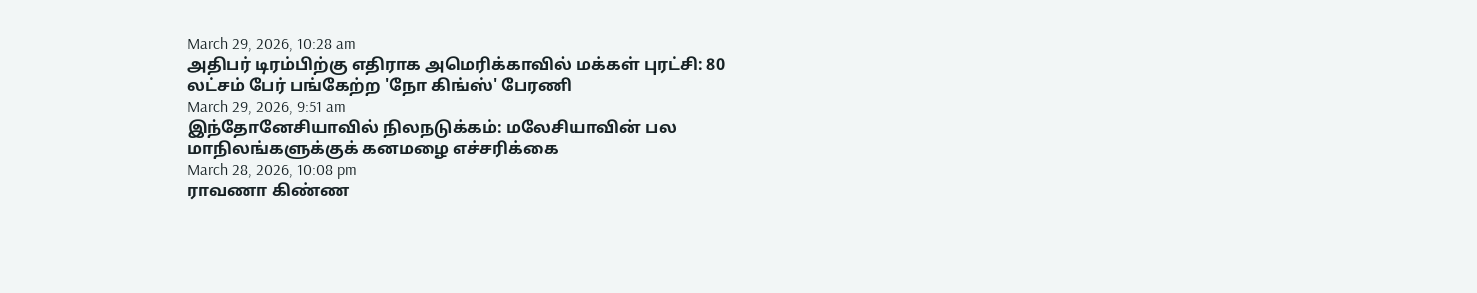March 29, 2026, 10:28 am
அதிபர் டிரம்பிற்கு எதிராக அமெரிக்காவில் மக்கள் புரட்சி: 80 லட்சம் பேர் பங்கேற்ற 'நோ கிங்ஸ்' பேரணி
March 29, 2026, 9:51 am
இந்தோனேசியாவில் நிலநடுக்கம்: மலேசியாவின் பல மாநிலங்களுக்குக் கனமழை எச்சரிக்கை
March 28, 2026, 10:08 pm
ராவணா கிண்ண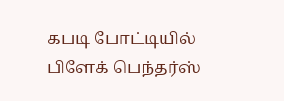கபடி போட்டியில் பிளேக் பெந்தர்ஸ்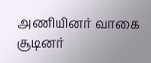அணியினர் வாகை சூடினர்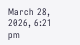March 28, 2026, 6:21 pm